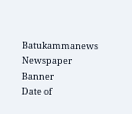Batukammanews
Newspaper Banner
Date of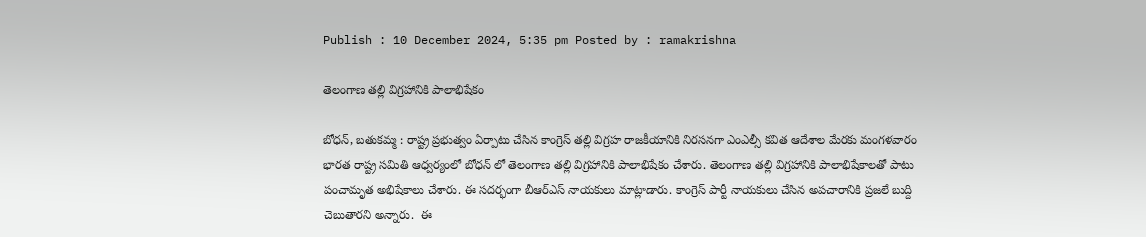Publish : 10 December 2024, 5:35 pm Posted by : ramakrishna

తెలంగాణ తల్లి విగ్రహానికి పాలాభిషేకం

బోధన్, బతుకమ్మ : రాష్ట్ర ప్రభుత్వం ఏర్పాటు చేసిన కాంగ్రెస్ తల్లి విగ్రహ రాజకీయానికి నిరసనగా ఎంఎల్సీ కవిత ఆదేశాల మేరకు మంగళవారం భారత రాష్ట్ర సమితి ఆధ్వర్యంలో బోధన్ లో తెలంగాణ తల్లి విగ్రహానికి పాలాభిషేకం చేశారు. తెలంగాణ తల్లి విగ్రహానికి పాలాభిషేకాలతో పాటు పంచామృత అభిషేకాలు చేశారు. ఈ సదర్భంగా బీఆర్ఎస్ నాయకులు మాట్లాడారు. కాంగ్రెస్ పార్టీ నాయకులు చేసిన అపచారానికి ప్రజలే బుద్ది చెబుతారని అన్నారు.  ఈ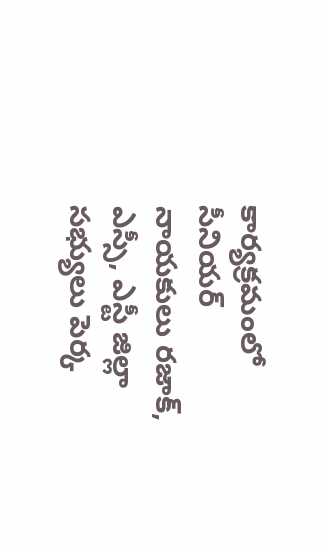కార్యక్రమంలో సీనియర్ నాయకులు రజాక్, ఎస్సీ, ఎస్టీ జిల్లా సభ్యులు పెర్క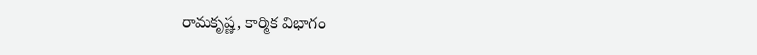రామకృష్ణ, కార్మిక విభాగం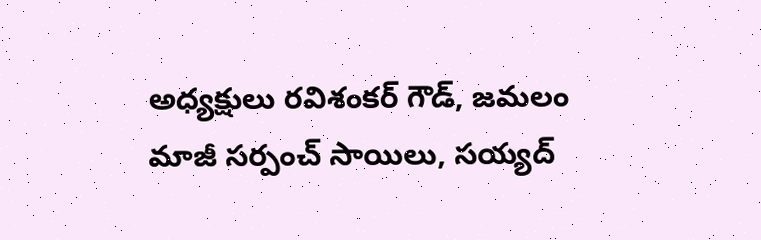అధ్యక్షులు రవిశంకర్ గౌడ్, జమలం మాజీ సర్పంచ్ సాయిలు, సయ్యద్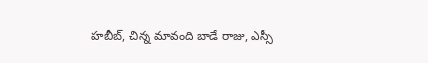హబీబ్, చిన్న మావంది బాడే రాజు, ఎస్సీ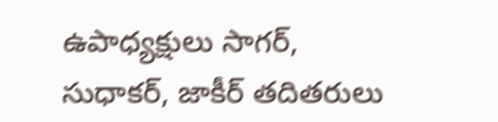ఉపాధ్యక్షులు సాగర్, సుధాకర్, జాకీర్ తదితరులు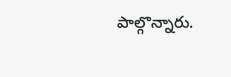పాల్గొన్నారు.